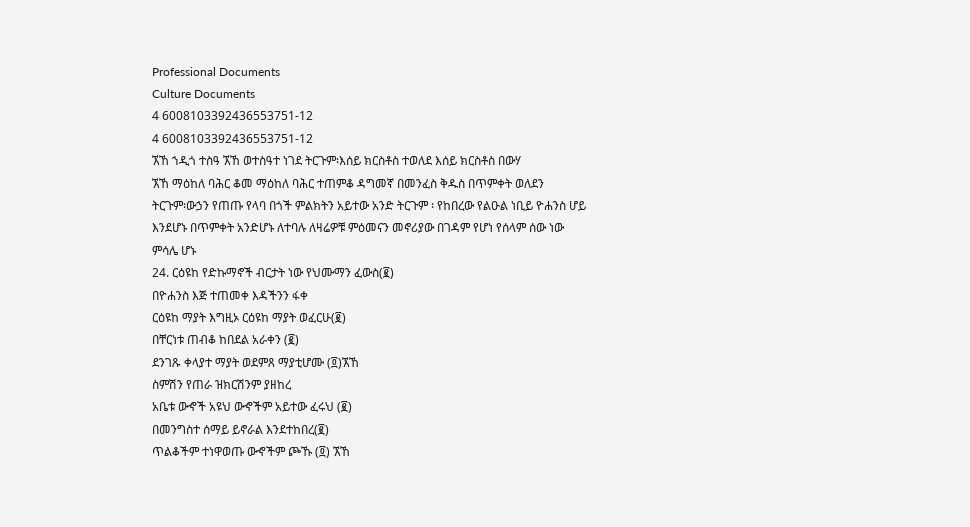Professional Documents
Culture Documents
4 6008103392436553751-12
4 6008103392436553751-12
ኧኸ ኀዲጎ ተስዓ ኧኸ ወተስዓተ ነገደ ትርጉም፡እሰይ ክርስቶስ ተወለደ እሰይ ክርስቶስ በውሃ
ኧኸ ማዕከለ ባሕር ቆመ ማዕከለ ባሕር ተጠምቆ ዳግመኛ በመንፈስ ቅዱስ በጥምቀት ወለደን
ትርጉም፡ውኃን የጠጡ የላባ በጎች ምልክትን አይተው አንድ ትርጉም ፡ የከበረው የልዑል ነቢይ ዮሐንስ ሆይ
እንደሆኑ በጥምቀት አንድሆኑ ለተባሉ ለዛሬዎቹ ምዕመናን መኖሪያው በገዳም የሆነ የሰላም ሰው ነው
ምሳሌ ሆኑ
24. ርዕዩከ የድኩማኖች ብርታት ነው የህሙማን ፈውስ(፪)
በዮሐንስ እጅ ተጠመቀ እዳችንን ፋቀ
ርዕዩከ ማያት እግዚኦ ርዕዩከ ማያት ወፈርሁ(፪)
በቸርነቱ ጠብቆ ከበደል አራቀን (፪)
ደንገጹ ቀላያተ ማያት ወደምጸ ማያቲሆሙ (፬)ኧኸ
ስምሽን የጠራ ዝክርሽንም ያዘከረ
አቤቱ ውኆች አዩህ ውኆችም አይተው ፈሩህ (፪)
በመንግስተ ሰማይ ይኖራል እንደተከበረ(፪)
ጥልቆችም ተነዋወጡ ውኆችም ጮኹ (፬) ኧኸ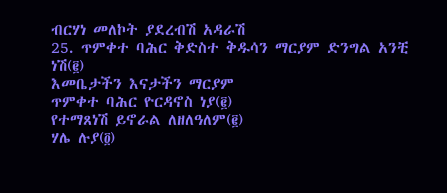ብርሃነ መለኮት ያደረብሽ አዳራሽ
25. ጥምቀተ ባሕር ቅድስተ ቅዱሳን ማርያም ድንግል አንቺ ነሽ(፪)
እመቤታችን እናታችን ማርያም
ጥምቀተ ባሕር ዮርዳኖስ ነያ(፪)
የተማጸነሽ ይኖራል ለዘለዓለም(፪)
ሃሌ ሉያ(፬)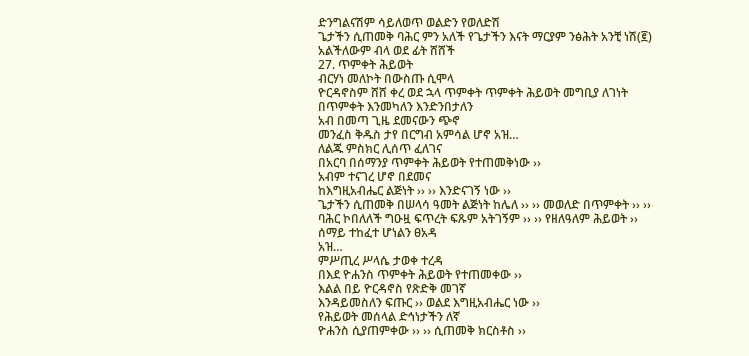ድንግልናሽም ሳይለወጥ ወልድን የወለድሽ
ጌታችን ሲጠመቅ ባሕር ምን አለች የጌታችን እናት ማርያም ንፅሕት አንቺ ነሽ(፪)
አልችለውም ብላ ወደ ፊት ሸሸች
27. ጥምቀት ሕይወት
ብርሃነ መለኮት በውስጡ ሲሞላ
ዮርዳኖስም ሸሸ ቀረ ወደ ኋላ ጥምቀት ጥምቀት ሕይወት መግቢያ ለገነት
በጥምቀት እንመካለን እንድንበታለን
አብ በመጣ ጊዜ ደመናውን ጭኖ
መንፈስ ቅዱስ ታየ በርግብ አምሳል ሆኖ አዝ…
ለልጁ ምስክር ሊሰጥ ፈለገና
በአርባ በሰማንያ ጥምቀት ሕይወት የተጠመቅነው ››
አብም ተናገረ ሆኖ በደመና
ከእግዚአብሔር ልጅነት ›› ›› እንድናገኝ ነው ››
ጌታችን ሲጠመቅ በሠላሳ ዓመት ልጅነት ከሌለ ›› ›› መወለድ በጥምቀት ›› ››
ባሕር ኮበለለች ግዑዟ ፍጥረት ፍጹም አትገኝም ›› ›› የዘለዓለም ሕይወት ››
ሰማይ ተከፈተ ሆነልን ፀአዳ
አዝ…
ምሥጢረ ሥላሴ ታወቀ ተረዳ
በእደ ዮሐንስ ጥምቀት ሕይወት የተጠመቀው ››
እልል በይ ዮርዳኖስ የጽድቅ መገኛ
እንዳይመስለን ፍጡር ›› ወልደ እግዚአብሔር ነው ››
የሕይወት መሰላል ድኅነታችን ለኛ
ዮሐንስ ሲያጠምቀው ›› ›› ሲጠመቅ ክርስቶስ ››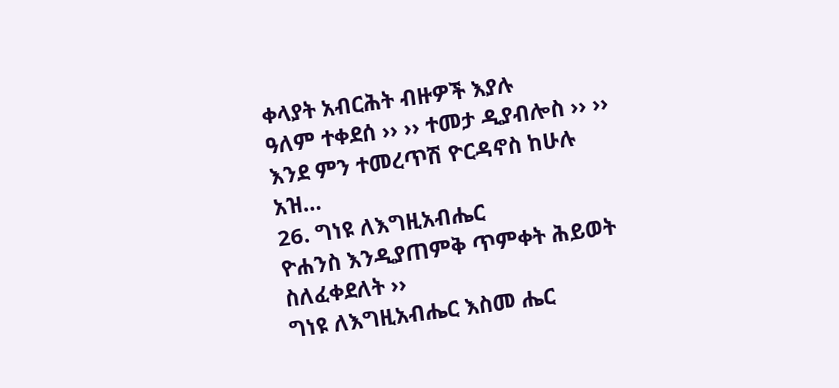ቀላያት አብርሕት ብዙዎች እያሉ
ዓለም ተቀደሰ ›› ›› ተመታ ዲያብሎስ ›› ››
እንደ ምን ተመረጥሽ ዮርዳኖስ ከሁሉ
አዝ…
26. ግነዩ ለእግዚአብሔር
ዮሐንስ እንዲያጠምቅ ጥምቀት ሕይወት ስለፈቀደለት ››
ግነዩ ለእግዚአብሔር እስመ ሔር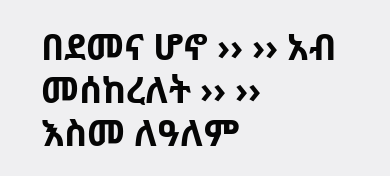በደመና ሆኖ ›› ›› አብ መሰከረለት ›› ››
እስመ ለዓለም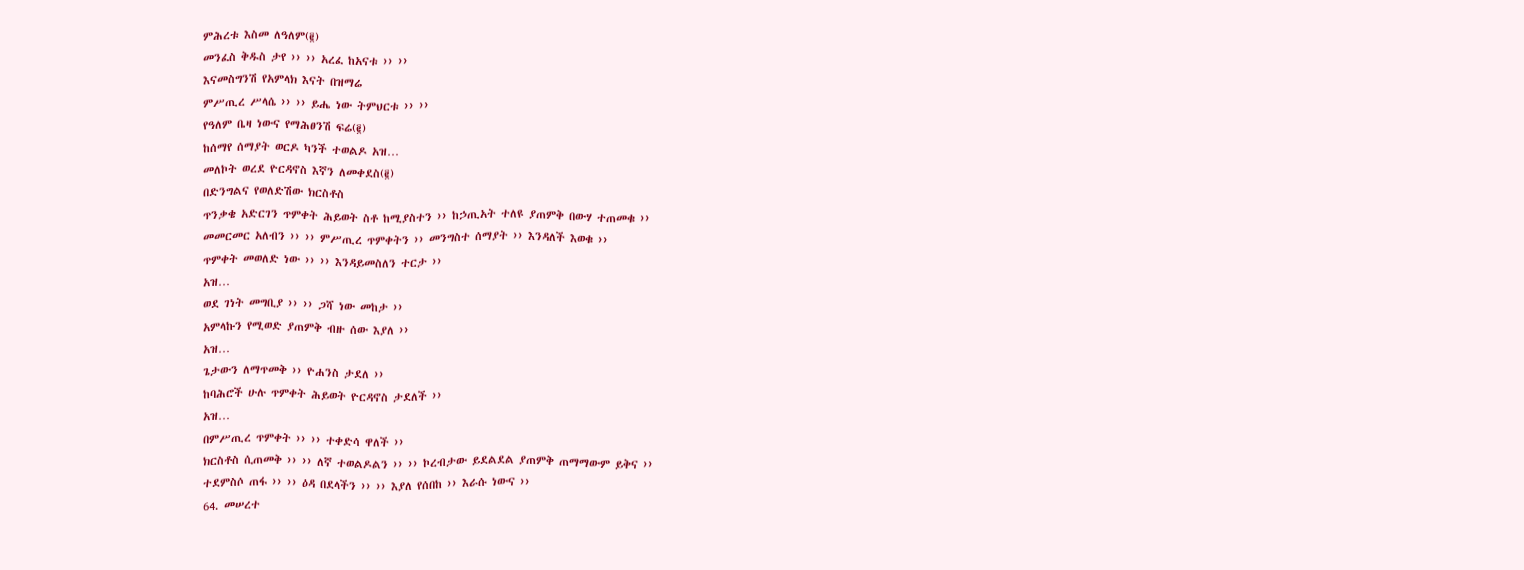ምሕረቱ እስመ ለዓለም(፪)
መንፈስ ቅዱስ ታየ ›› ›› አረፈ ከአናቱ ›› ››
እናመስግንሽ የአምላክ እናት በዝማሬ
ምሥጢረ ሥላሴ ›› ›› ይሔ ነው ትምህርቱ ›› ››
የዓለም ቤዛ ነውና የማሕፀንሽ ፍሬ(፪)
ከሰማየ ሰማያት ወርዶ ካንች ተወልዶ አዝ…
መለኮት ወረደ ዮርዳኖስ እኛን ለመቀደስ(፪)
በድንግልና የወለድሽው ክርስቶስ
ጥንቃቄ አድርገን ጥምቀት ሕይወት ስቶ ከሚያስተን ›› ከኃጢአት ተለዩ ያጠምቅ በውሃ ተጠመቁ ››
መመርመር አለብን ›› ›› ምሥጢረ ጥምቀትን ›› መንግስተ ሰማያት ›› እንዳለች እወቁ ››
ጥምቀት መወለድ ነው ›› ›› እንዳይመስለን ተርታ ››
አዝ…
ወደ ገነት መግቢያ ›› ›› ጋሻ ነው መከታ ››
አምላኩን የሚወድ ያጠምቅ ብዙ ሰው እያለ ››
አዝ…
ጌታውን ለማጥመቅ ›› ዮሐንስ ታደለ ››
ከባሕሮች ሁሉ ጥምቀት ሕይወት ዮርዳኖስ ታደለች ››
አዝ…
በምሥጢረ ጥምቀት ›› ›› ተቀድሳ ዋለች ››
ክርስቶስ ሲጠመቅ ›› ›› ለኛ ተወልዶልን ›› ›› ኮረብታው ይደልደል ያጠምቅ ጠማማውም ይቅና ››
ተደምስሶ ጠፋ ›› ›› ዕዳ በደላችን ›› ›› እያለ የሰበከ ›› እራሱ ነውና ››
64. መሠረተ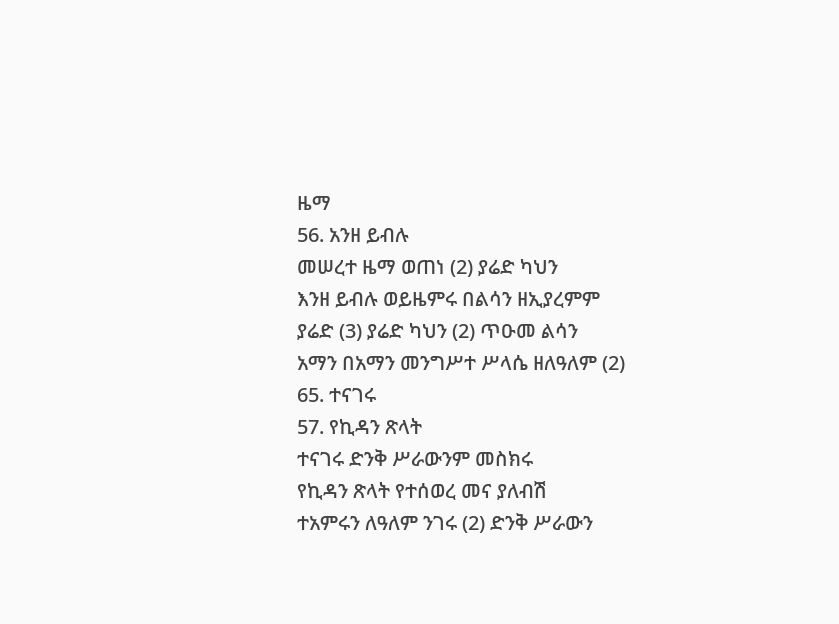ዜማ
56. አንዘ ይብሉ
መሠረተ ዜማ ወጠነ (2) ያሬድ ካህን
እንዘ ይብሉ ወይዜምሩ በልሳን ዘኢያረምም
ያሬድ (3) ያሬድ ካህን (2) ጥዑመ ልሳን
አማን በአማን መንግሥተ ሥላሴ ዘለዓለም (2)
65. ተናገሩ
57. የኪዳን ጽላት
ተናገሩ ድንቅ ሥራውንም መስክሩ
የኪዳን ጽላት የተሰወረ መና ያለብሽ
ተአምሩን ለዓለም ንገሩ (2) ድንቅ ሥራውን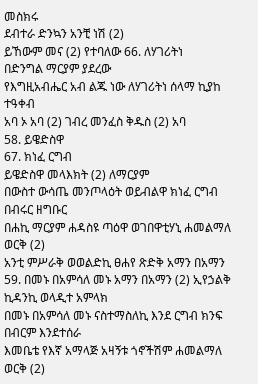መስክሩ
ደብተራ ድንኳን አንቺ ነሽ (2)
ይኸውም መና (2) የተባለው 66. ለሃገሪትነ
በድንግል ማርያም ያደረው
የእግዚአብሔር አብ ልጁ ነው ለሃገሪትነ ሰላማ ኪያከ ተዓቀብ
አባ ኦ አባ (2) ገብረ መንፈስ ቅዱስ (2) አባ
58. ይዌድስዋ
67. ክነፈ ርግብ
ይዌድስዋ መላእክት (2) ለማርያም
በውስተ ውሳጤ መንጦላዕት ወይብልዋ ክነፈ ርግብ በብሩር ዘግቡር
በሐኪ ማርያም ሐዳስዩ ጣዕዋ ወገበዋቲሃኒ ሐመልማለ ወርቅ (2)
አንቲ ምሥራቅ ወወልድኪ ፀሐየ ጽድቅ አማን በአማን
59. በመኑ በአምሳለ መኑ አማን በአማን (2) ኢየኃልቅ ኪዳንኪ ወላዲተ አምላክ
በመኑ በአምሳለ መኑ ናስተማስለኪ እንደ ርግብ ክንፍ በብርም እንደተሰራ
እመቤቴ የእኛ አማላጅ አዛኝቱ ጎኖችሽም ሐመልማለ ወርቅ (2)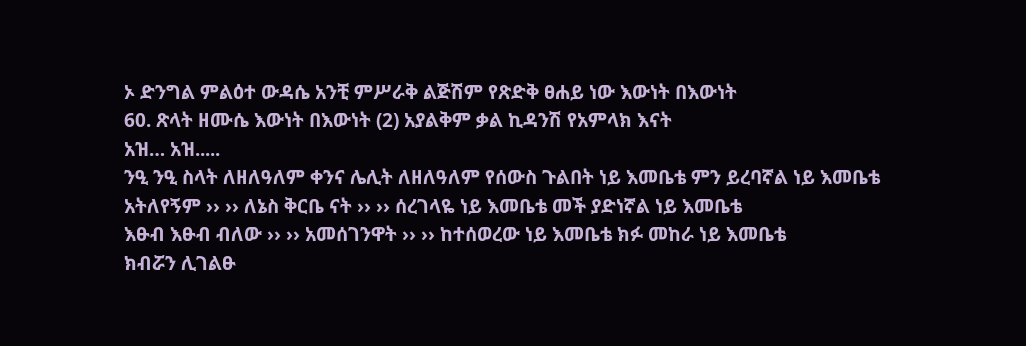ኦ ድንግል ምልዕተ ውዳሴ አንቺ ምሥራቅ ልጅሽም የጽድቅ ፀሐይ ነው እውነት በእውነት
60. ጽላት ዘሙሴ እውነት በእውነት (2) አያልቅም ቃል ኪዳንሽ የአምላክ እናት
አዝ… አዝ.....
ንዒ ንዒ ስላት ለዘለዓለም ቀንና ሌሊት ለዘለዓለም የሰውስ ጉልበት ነይ እመቤቴ ምን ይረባኛል ነይ እመቤቴ
አትለየኝም ›› ›› ለኔስ ቅርቤ ናት ›› ›› ሰረገላዬ ነይ እመቤቴ መች ያድነኛል ነይ እመቤቴ
እፁብ እፁብ ብለው ›› ›› አመሰገንዋት ›› ›› ከተሰወረው ነይ እመቤቴ ክፉ መከራ ነይ እመቤቴ
ክብሯን ሊገልፁ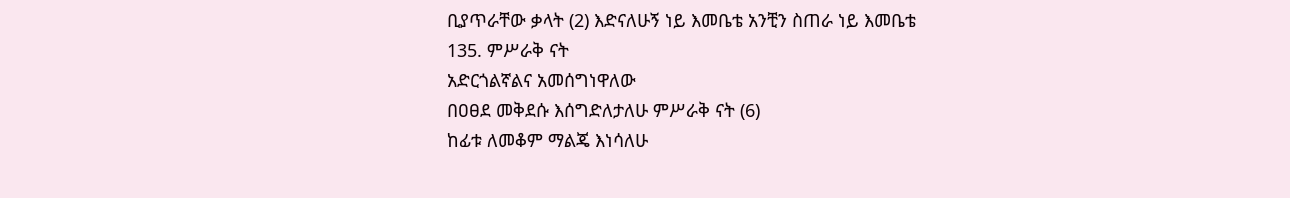ቢያጥራቸው ቃላት (2) እድናለሁኝ ነይ እመቤቴ አንቺን ስጠራ ነይ እመቤቴ
135. ምሥራቅ ናት
አድርጎልኛልና አመሰግነዋለው
በዐፀደ መቅደሱ እሰግድለታለሁ ምሥራቅ ናት (6)
ከፊቱ ለመቆም ማልጄ እነሳለሁ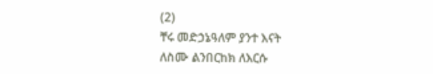(2)
ቸሩ መድኃኔዓለም ያንተ እናት
ለስሙ ልንበርከክ ለእርሱ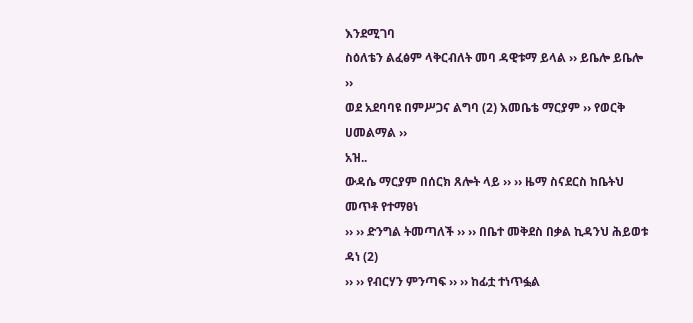እንደሚገባ
ስዕለቴን ልፈፅም ላቅርብለት መባ ዳዊቱማ ይላል ›› ይቤሎ ይቤሎ ››
ወደ አደባባዩ በምሥጋና ልግባ (2) እመቤቴ ማርያም ›› የወርቅ ሀመልማል ››
አዝ..
ውዳሴ ማርያም በሰርክ ጸሎት ላይ ›› ›› ዜማ ስናደርስ ከቤትህ መጥቶ የተማፀነ
›› ›› ድንግል ትመጣለች ›› ›› በቤተ መቅደስ በቃል ኪዳንህ ሕይወቱ ዳነ (2)
›› ›› የብርሃን ምንጣፍ ›› ›› ከፊቷ ተነጥፏል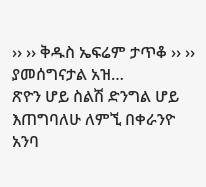›› ›› ቅዱስ ኤፍሬም ታጥቆ ›› ›› ያመሰግናታል አዝ…
ጽዮን ሆይ ስልሽ ድንግል ሆይ እጠግባለሁ ለምኚ በቀራንዮ አንባ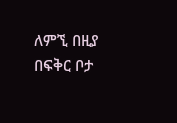ለምኚ በዚያ በፍቅር ቦታ